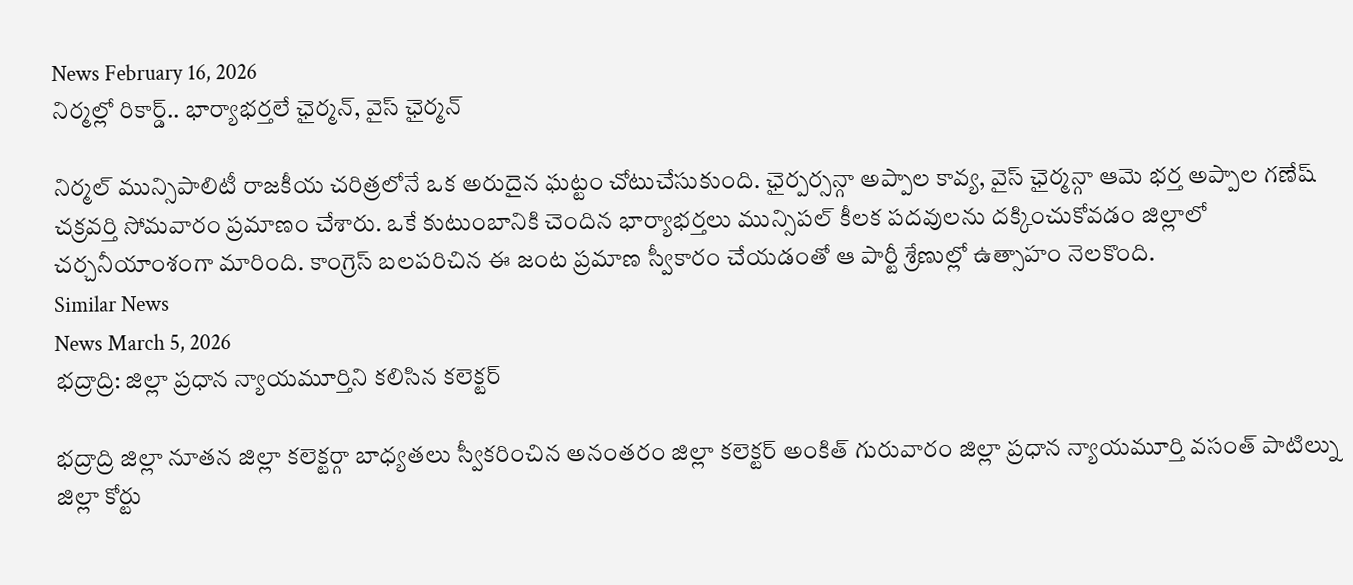News February 16, 2026
నిర్మల్లో రికార్డ్.. భార్యాభర్తలే ఛైర్మన్, వైస్ ఛైర్మన్

నిర్మల్ మున్సిపాలిటీ రాజకీయ చరిత్రలోనే ఒక అరుదైన ఘట్టం చోటుచేసుకుంది. ఛైర్పర్సన్గా అప్పాల కావ్య, వైస్ ఛైర్మన్గా ఆమె భర్త అప్పాల గణేష్ చక్రవర్తి సోమవారం ప్రమాణం చేశారు. ఒకే కుటుంబానికి చెందిన భార్యాభర్తలు మున్సిపల్ కీలక పదవులను దక్కించుకోవడం జిల్లాలో చర్చనీయాంశంగా మారింది. కాంగ్రెస్ బలపరిచిన ఈ జంట ప్రమాణ స్వీకారం చేయడంతో ఆ పార్టీ శ్రేణుల్లో ఉత్సాహం నెలకొంది.
Similar News
News March 5, 2026
భద్రాద్రి: జిల్లా ప్రధాన న్యాయమూర్తిని కలిసిన కలెక్టర్

భద్రాద్రి జిల్లా నూతన జిల్లా కలెక్టర్గా బాధ్యతలు స్వీకరించిన అనంతరం జిల్లా కలెక్టర్ అంకిత్ గురువారం జిల్లా ప్రధాన న్యాయమూర్తి వసంత్ పాటిల్ను జిల్లా కోర్టు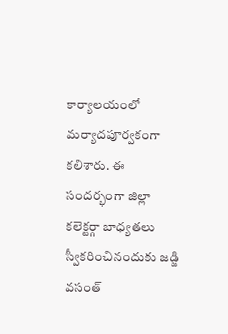కార్యాలయంలో మర్యాదపూర్వకంగా కలిశారు. ఈ సందర్భంగా జిల్లా కలెక్టర్గా బాధ్యతలు స్వీకరించినందుకు జడ్జి వసంత్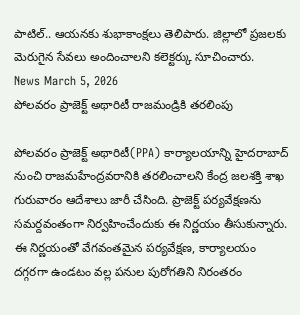పాటిల్.. ఆయనకు శుభాకాంక్షలు తెలిపారు. జిల్లాలో ప్రజలకు మెరుగైన సేవలు అందించాలని కలెక్టర్కు సూచించారు.
News March 5, 2026
పోలవరం ప్రాజెక్ట్ అథారిటీ రాజమండ్రికి తరలింపు

పోలవరం ప్రాజెక్ట్ అథారిటీ(PPA) కార్యాలయాన్ని హైదరాబాద్ నుంచి రాజమహేంద్రవరానికి తరలించాలని కేంద్ర జలశక్తి శాఖ గురువారం ఆదేశాలు జారీ చేసింది. ప్రాజెక్ట్ పర్యవేక్షణను సమర్దవంతంగా నిర్వహించేందుకు ఈ నిర్ణయం తీసుకున్నారు. ఈ నిర్ణయంతో వేగవంతమైన పర్యవేక్షణ, కార్యాలయం దగ్గరగా ఉండటం వల్ల పనుల పురోగతిని నిరంతరం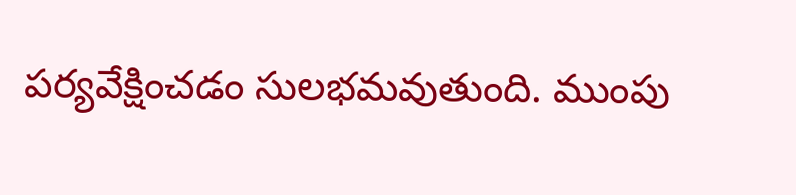పర్యవేక్షించడం సులభమవుతుంది. ముంపు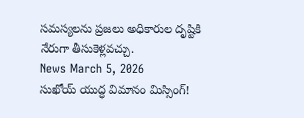సమస్యలను ప్రజలు అధికారుల దృష్టికి నేరుగా తీసుకెళ్లవచ్చు.
News March 5, 2026
సుఖోయ్ యుద్ధ విమానం మిస్సింగ్!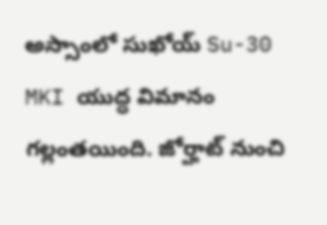అస్సాంలో సుఖోయ్ Su-30 MKI యుద్ధ విమానం గల్లంతయింది. జోర్హాట్ నుంచి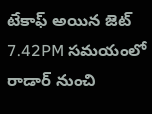టేకాఫ్ అయిన జెట్ 7.42PM సమయంలో రాడార్ నుంచి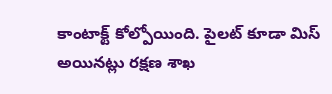కాంటాక్ట్ కోల్పోయింది. పైలట్ కూడా మిస్ అయినట్లు రక్షణ శాఖ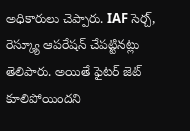అధికారులు చెప్పారు. IAF సెర్చ్, రెస్క్యూ ఆపరేషన్ చేపట్టినట్లు తెలిపారు. అయితే ఫైటర్ జెట్ కూలిపోయిందని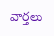వార్తలు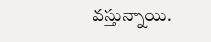వస్తున్నాయి.